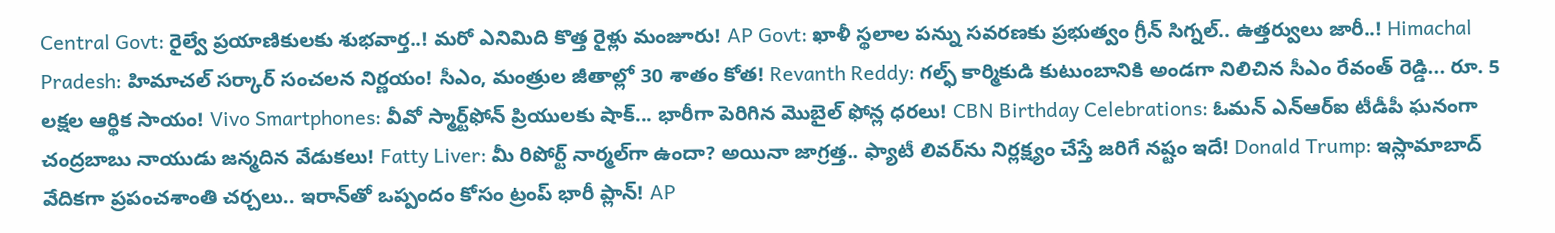Central Govt: రైల్వే ప్రయాణికులకు శుభవార్త..! మరో ఎనిమిది కొత్త రైళ్లు మంజూరు! AP Govt: ఖాళీ స్థలాల పన్ను సవరణకు ప్రభుత్వం గ్రీన్ సిగ్నల్.. ఉత్తర్వులు జారీ..! Himachal Pradesh: హిమాచల్ సర్కార్ సంచలన నిర్ణయం! సీఎం, మంత్రుల జీతాల్లో 30 శాతం కోత! Revanth Reddy: గల్ఫ్ కార్మికుడి కుటుంబానికి అండగా నిలిచిన సీఎం రేవంత్ రెడ్డి... రూ. 5 లక్షల ఆర్థిక సాయం! Vivo Smartphones: వీవో స్మార్ట్‌ఫోన్ ప్రియులకు షాక్... భారీగా పెరిగిన మొబైల్ ఫోన్ల ధరలు! CBN Birthday Celebrations: ఓమన్ ఎన్‌ఆర్‌ఐ టీడీపీ ఘనంగా చంద్రబాబు నాయుడు జన్మదిన వేడుకలు! Fatty Liver: మీ రిపోర్ట్ నార్మల్‌గా ఉందా? అయినా జాగ్రత్త.. ఫ్యాటీ లివర్‌ను నిర్లక్ష్యం చేస్తే జరిగే నష్టం ఇదే! Donald Trump: ఇస్లామాబాద్‌ వేదికగా ప్రపంచశాంతి చర్చలు.. ఇరాన్‌తో ఒప్పందం కోసం ట్రంప్ భారీ ప్లాన్! AP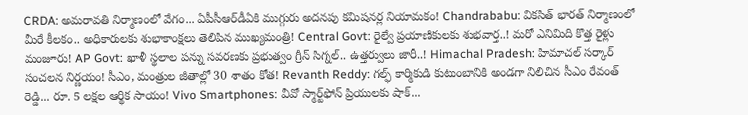CRDA: అమరావతి నిర్మాణంలో వేగం... ఏపీసీఆర్‌డీఏకి ముగ్గురు అదనపు కమిషనర్ల నియామకం! Chandrababu: వికసిత్ భారత్ నిర్మాణంలో మీరే కీలకం.. అధికారులకు శుభాకాంక్షలు తెలిపిన ముఖ్యమంత్రి! Central Govt: రైల్వే ప్రయాణికులకు శుభవార్త..! మరో ఎనిమిది కొత్త రైళ్లు మంజూరు! AP Govt: ఖాళీ స్థలాల పన్ను సవరణకు ప్రభుత్వం గ్రీన్ సిగ్నల్.. ఉత్తర్వులు జారీ..! Himachal Pradesh: హిమాచల్ సర్కార్ సంచలన నిర్ణయం! సీఎం, మంత్రుల జీతాల్లో 30 శాతం కోత! Revanth Reddy: గల్ఫ్ కార్మికుడి కుటుంబానికి అండగా నిలిచిన సీఎం రేవంత్ రెడ్డి... రూ. 5 లక్షల ఆర్థిక సాయం! Vivo Smartphones: వీవో స్మార్ట్‌ఫోన్ ప్రియులకు షాక్...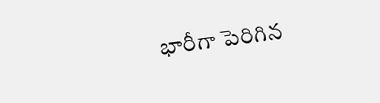భారీగా పెరిగిన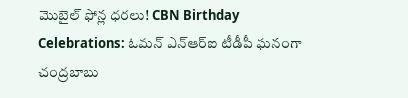మొబైల్ ఫోన్ల ధరలు! CBN Birthday Celebrations: ఓమన్ ఎన్‌ఆర్‌ఐ టీడీపీ ఘనంగా చంద్రబాబు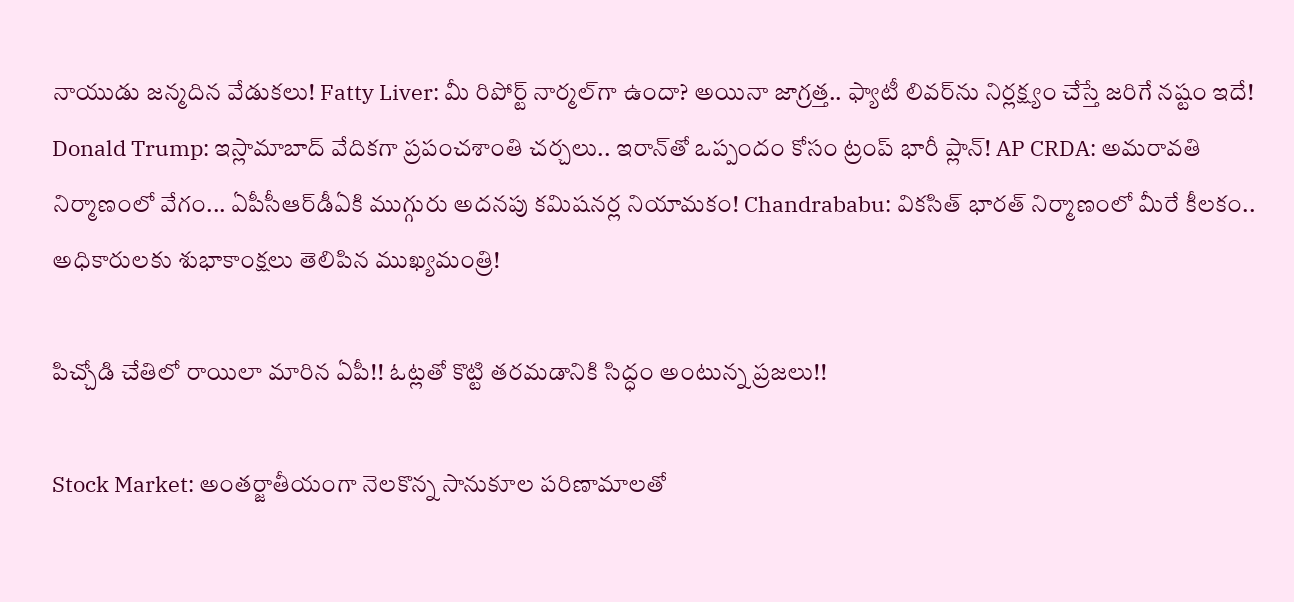నాయుడు జన్మదిన వేడుకలు! Fatty Liver: మీ రిపోర్ట్ నార్మల్‌గా ఉందా? అయినా జాగ్రత్త.. ఫ్యాటీ లివర్‌ను నిర్లక్ష్యం చేస్తే జరిగే నష్టం ఇదే! Donald Trump: ఇస్లామాబాద్‌ వేదికగా ప్రపంచశాంతి చర్చలు.. ఇరాన్‌తో ఒప్పందం కోసం ట్రంప్ భారీ ప్లాన్! AP CRDA: అమరావతి నిర్మాణంలో వేగం... ఏపీసీఆర్‌డీఏకి ముగ్గురు అదనపు కమిషనర్ల నియామకం! Chandrababu: వికసిత్ భారత్ నిర్మాణంలో మీరే కీలకం.. అధికారులకు శుభాకాంక్షలు తెలిపిన ముఖ్యమంత్రి!

పిచ్చోడి చేతిలో రాయిలా మారిన ఏపీ!! ఓట్లతో కొట్టి తరమడానికి సిద్ధం అంటున్న ప్రజలు!!

Stock Market: అంతర్జాతీయంగా నెలకొన్న సానుకూల పరిణామాలతో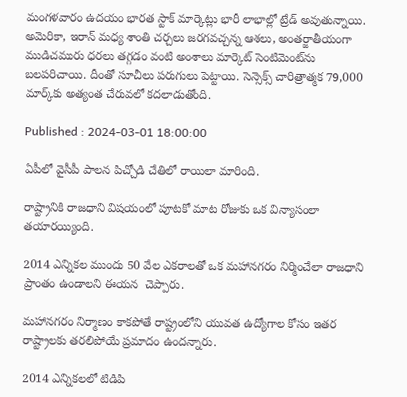మంగళవారం ఉదయం భారత స్టాక్ మార్కెట్లు భారీ లాభాల్లో ట్రేడ్ అవుతున్నాయి. అమెరికా, ఇరాన్ మధ్య శాంతి చర్చలు జరగవచ్చన్న ఆశలు, అంతర్జాతీయంగా ముడిచమురు ధరలు తగ్గడం వంటి అంశాలు మార్కెట్ సెంటిమెంట్‌ను బలపరిచాయి. దీంతో సూచీలు పరుగులు పెట్టాయి. సెన్సెక్స్ చారిత్రాత్మక 79,000 మార్క్‌కు అత్యంత చేరువలో కదలాడుతోంది.

Published : 2024-03-01 18:00:00

ఏపీలో వైసీపీ పాలన పిచ్చోడి చేతిలో రాయిలా మారింది.

రాష్ట్రానికి రాజధాని విషయంలో పూటకో మాట రోజుకు ఒక విన్యాసంలా తయారయ్యింది.

2014 ఎన్నికల ముందు 50 వేల ఎకరాలతో ఒక మహానగరం నిర్మించేలా రాజధాని ప్రాంతం ఉండాలని ఈయన  చెప్పారు.

మహానగరం నిర్మాణం కాకపోతే రాష్ట్రంలోని యువత ఉద్యోగాల కోసం ఇతర రాష్ట్రాలకు తరలిపోయే ప్రమాదం ఉందన్నారు.

2014 ఎన్నికలలో టిడిపి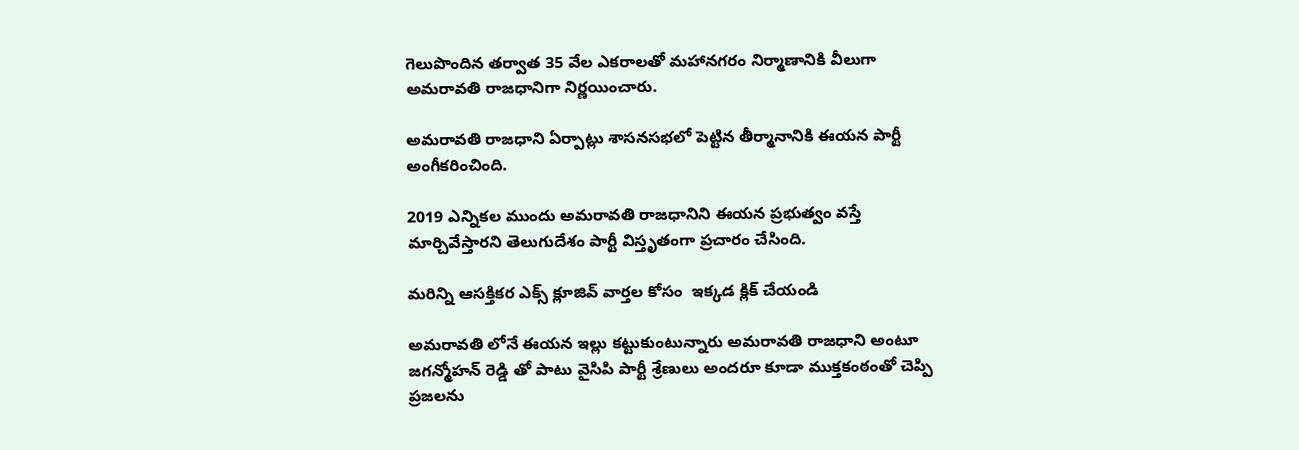గెలుపొందిన తర్వాత 35 వేల ఎకరాలతో మహానగరం నిర్మాణానికి వీలుగా అమరావతి రాజధానిగా నిర్ణయించారు.

అమరావతి రాజధాని ఏర్పాట్లు శాసనసభలో పెట్టిన తీర్మానానికి ఈయన పార్టీ అంగీకరించింది.

2019 ఎన్నికల ముందు అమరావతి రాజధానిని ఈయన ప్రభుత్వం వస్తే మార్చివేస్తారని తెలుగుదేశం పార్టీ విస్తృతంగా ప్రచారం చేసింది.

మరిన్ని ఆసక్తికర ఎక్స్ క్లూజివ్ వార్తల కోసం  ఇక్కడ క్లిక్ చేయండి

అమరావతి లోనే ఈయన ఇల్లు కట్టుకుంటున్నారు అమరావతి రాజధాని అంటూ జగన్మోహన్ రెడ్డి తో పాటు వైసిపి పార్టీ శ్రేణులు అందరూ కూడా ముక్తకంఠంతో చెప్పి ప్రజలను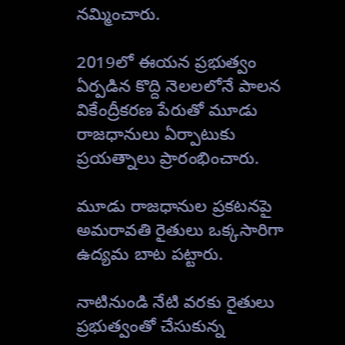నమ్మించారు.

2019లో ఈయన ప్రభుత్వం ఏర్పడిన కొద్ది నెలలలోనే పాలన వికేంద్రీకరణ పేరుతో మూడు రాజధానులు ఏర్పాటుకు ప్రయత్నాలు ప్రారంభించారు.

మూడు రాజధానుల ప్రకటనపై అమరావతి రైతులు ఒక్కసారిగా ఉద్యమ బాట పట్టారు.

నాటినుండి నేటి వరకు రైతులు ప్రభుత్వంతో చేసుకున్న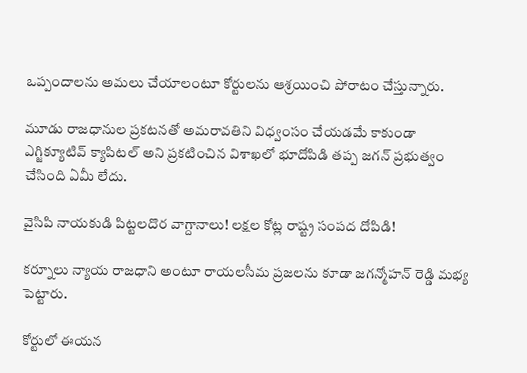ఒప్పందాలను అమలు చేయాలంటూ కోర్టులను ఆశ్రయించి పోరాటం చేస్తున్నారు.

మూడు రాజధానుల ప్రకటనతో అమరావతిని విధ్వంసం చేయడమే కాకుండా ఎగ్జిక్యూటివ్ క్యాపిటల్ అని ప్రకటించిన విశాఖలో భూదోపిడి తప్ప జగన్ ప్రభుత్వం చేసింది ఏమీ లేదు.

వైసిపి నాయకుడి పిట్టలదొర వాగ్దానాలు! లక్షల కోట్ల రాష్ట్ర సంపద దోపిడి!

కర్నూలు న్యాయ రాజధాని అంటూ రాయలసీమ ప్రజలను కూడా జగన్మోహన్ రెడ్డి మభ్య పెట్టారు.

కోర్టులో ఈయన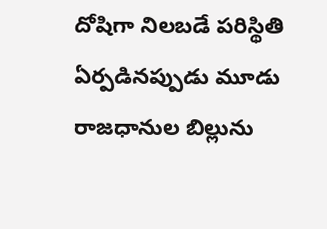దోషిగా నిలబడే పరిస్థితి ఏర్పడినప్పుడు మూడు రాజధానుల బిల్లును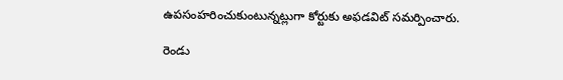ఉపసంహరించుకుంటున్నట్లుగా కోర్టుకు అఫడవిట్ సమర్పించారు.

రెండు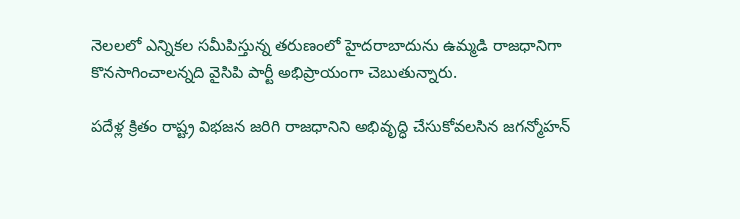నెలలలో ఎన్నికల సమీపిస్తున్న తరుణంలో హైదరాబాదును ఉమ్మడి రాజధానిగా కొనసాగించాలన్నది వైసిపి పార్టీ అభిప్రాయంగా చెబుతున్నారు.

పదేళ్ల క్రితం రాష్ట్ర విభజన జరిగి రాజధానిని అభివృద్ధి చేసుకోవలసిన జగన్మోహన్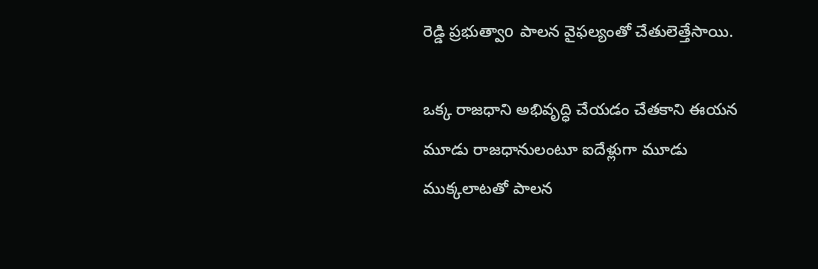రెడ్డి ప్రభుత్వాo పాలన వైఫల్యంతో చేతులెత్తేసాయి.

ఒక్క రాజధాని అభివృద్ధి చేయడం చేతకాని ఈయన మూడు రాజధానులంటూ ఐదేళ్లుగా మూడు ముక్కలాటతో పాలన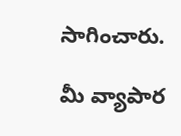సాగించారు.

మీ వ్యాపార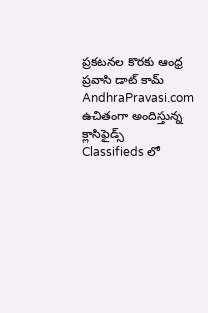ప్రకటనల కొరకు ఆంధ్ర ప్రవాసి డాట్ కామ్ AndhraPravasi.com ఉచితంగా అందిస్తున్న క్లాసిఫైడ్స్   Classifieds లో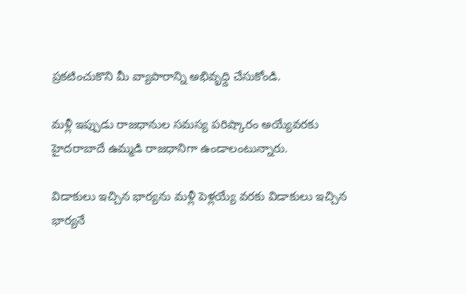ప్రకటించుకొని మీ వ్యాపారాన్ని అభివృధ్ది చేసుకోండి.

మళ్లీ ఇప్పుడు రాజధానుల సమస్య పరిష్కారం అయ్యేవరకు హైదరాబాదే ఉమ్మడి రాజధానిగా ఉండాలంటున్నారు.

విడాకులు ఇచ్చిన భార్యను మళ్లీ పెళ్లయ్యే వరకు విడాకులు ఇచ్చిన భార్యనే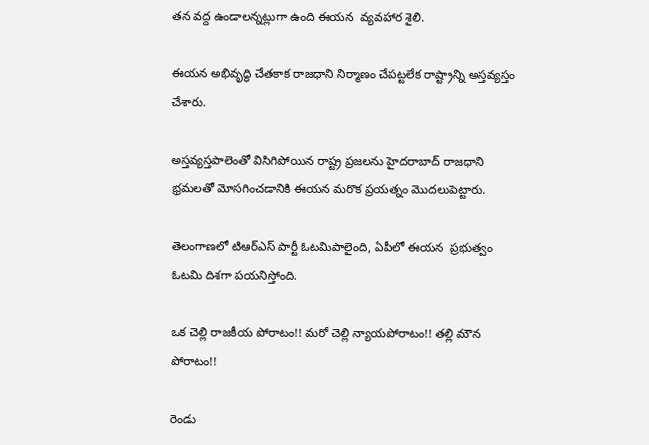తన వద్ద ఉండాలన్నట్లుగా ఉంది ఈయన  వ్యవహార శైలి.

ఈయన అభివృద్ధి చేతకాక రాజధాని నిర్మాణం చేపట్టలేక రాష్ట్రాన్ని అస్తవ్యస్తం చేశారు.

అస్తవ్యస్తపాలెంతో విసిగిపోయిన రాష్ట్ర ప్రజలను హైదరాబాద్ రాజధాని భ్రమలతో మోసగించడానికి ఈయన మరొక ప్రయత్నం మొదలుపెట్టారు.

తెలంగాణలో టిఆర్ఎస్ పార్టీ ఓటమిపాలైంది, ఏపీలో ఈయన  ప్రభుత్వం ఓటమి దిశగా పయనిస్తోంది.

ఒక చెల్లి రాజకీయ పోరాటం!! మరో చెల్లి న్యాయపోరాటం!! తల్లి మౌన పోరాటం!!

రెండు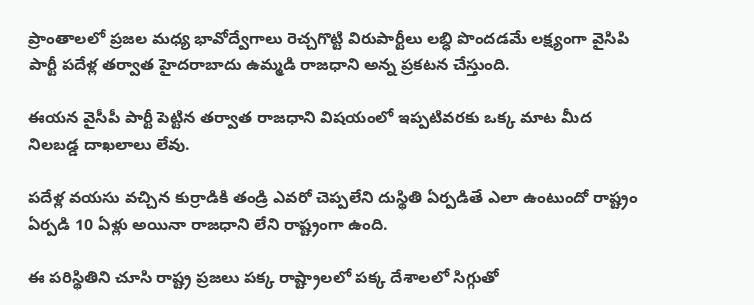ప్రాంతాలలో ప్రజల మధ్య భావోద్వేగాలు రెచ్చగొట్టి విరుపార్టీలు లబ్ధి పొందడమే లక్ష్యంగా వైసిపి పార్టీ పదేళ్ల తర్వాత హైదరాబాదు ఉమ్మడి రాజధాని అన్న ప్రకటన చేస్తుంది.

ఈయన వైసీపీ పార్టీ పెట్టిన తర్వాత రాజధాని విషయంలో ఇప్పటివరకు ఒక్క మాట మీద నిలబడ్డ దాఖలాలు లేవు.

పదేళ్ల వయసు వచ్చిన కుర్రాడికి తండ్రి ఎవరో చెప్పలేని దుస్థితి ఏర్పడితే ఎలా ఉంటుందో రాష్ట్రం ఏర్పడి 10 ఏళ్లు అయినా రాజధాని లేని రాష్ట్రంగా ఉంది.

ఈ పరిస్థితిని చూసి రాష్ట్ర ప్రజలు పక్క రాష్ట్రాలలో పక్క దేశాలలో సిగ్గుతో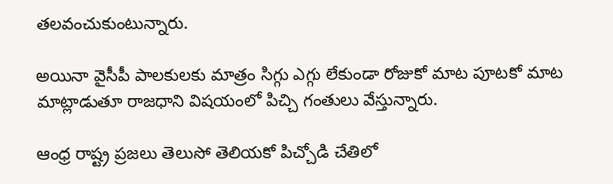తలవంచుకుంటున్నారు.

అయినా వైసీపీ పాలకులకు మాత్రం సిగ్గు ఎగ్గు లేకుండా రోజుకో మాట పూటకో మాట మాట్లాడుతూ రాజధాని విషయంలో పిచ్చి గంతులు వేస్తున్నారు.

ఆంధ్ర రాష్ట్ర ప్రజలు తెలుసో తెలియకో పిచ్చోడి చేతిలో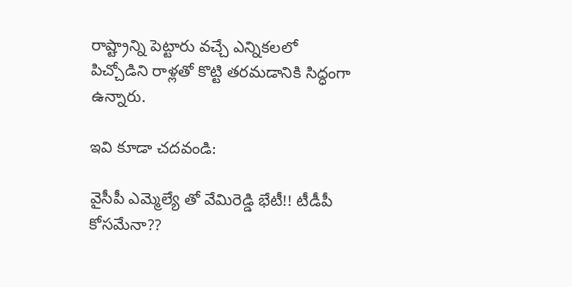రాష్ట్రాన్ని పెట్టారు వచ్చే ఎన్నికలలో పిచ్చోడిని రాళ్లతో కొట్టి తరమడానికి సిద్ధంగా ఉన్నారు.

ఇవి కూడా చదవండి:

వైసీపీ ఎమ్మెల్యే తో వేమిరెడ్డి భేటీ!! టీడీపీ కోసమేనా??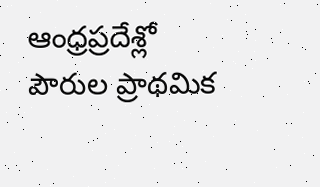ఆంధ్రప్రదేశ్లో పౌరుల ప్రాథమిక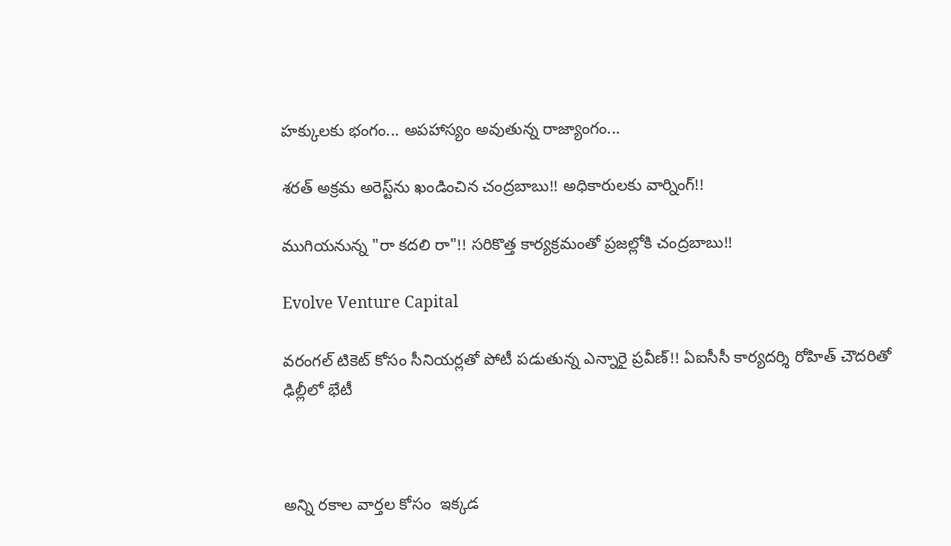హక్కులకు భంగం... అపహాస్యం అవుతున్న రాజ్యాంగం...

శరత్ అక్రమ అరెస్ట్‌ను ఖండించిన చంద్రబాబు!! అధికారులకు వార్నింగ్!!

ముగియనున్న "రా కదలి రా"!! సరికొత్త కార్యక్రమంతో ప్రజల్లోకి చంద్రబాబు!!

Evolve Venture Capital

వరంగల్ టికెట్ కోసం సీనియర్లతో పోటీ పడుతున్న ఎన్నారై ప్రవీణ్!! ఏఐసీసీ కార్యదర్శి రోహిత్ చౌదరితో ఢిల్లీలో భేటీ



అన్ని రకాల వార్తల కోసం  ఇక్కడ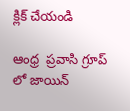క్లిక్ చేయండి

ఆంధ్ర  ప్రవాసి గ్రూప్ లో జాయిన్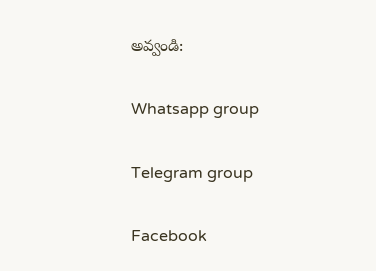అవ్వండి:

Whatsapp group

Telegram group

Facebook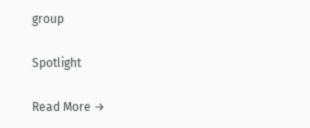group

Spotlight

Read More →